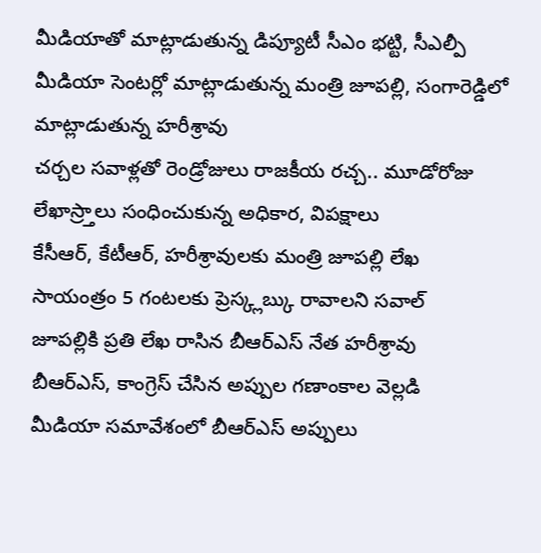మీడియాతో మాట్లాడుతున్న డిప్యూటీ సీఎం భట్టి, సీఎల్పీ మీడియా సెంటర్లో మాట్లాడుతున్న మంత్రి జూపల్లి, సంగారెడ్డిలో మాట్లాడుతున్న హరీశ్రావు
చర్చల సవాళ్లతో రెండ్రోజులు రాజకీయ రచ్చ.. మూడోరోజు లేఖాస్ర్తాలు సంధించుకున్న అధికార, విపక్షాలు
కేసీఆర్, కేటీఆర్, హరీశ్రావులకు మంత్రి జూపల్లి లేఖ
సాయంత్రం 5 గంటలకు ప్రెస్క్లబ్కు రావాలని సవాల్
జూపల్లికి ప్రతి లేఖ రాసిన బీఆర్ఎస్ నేత హరీశ్రావు
బీఆర్ఎస్, కాంగ్రెస్ చేసిన అప్పుల గణాంకాల వెల్లడి
మీడియా సమావేశంలో బీఆర్ఎస్ అప్పులు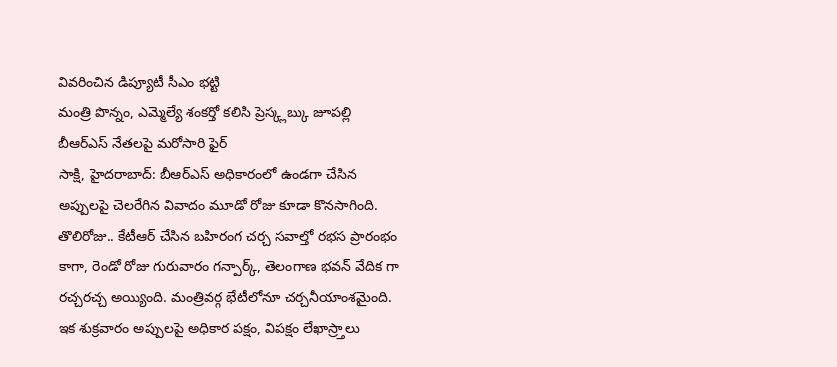వివరించిన డిప్యూటీ సీఎం భట్టి
మంత్రి పొన్నం, ఎమ్మెల్యే శంకర్తో కలిసి ప్రెస్క్లబ్కు జూపల్లి
బీఆర్ఎస్ నేతలపై మరోసారి ఫైర్
సాక్షి, హైదరాబాద్: బీఆర్ఎస్ అధికారంలో ఉండగా చేసిన అప్పులపై చెలరేగిన వివాదం మూడో రోజు కూడా కొనసాగింది. తొలిరోజు.. కేటీఆర్ చేసిన బహిరంగ చర్చ సవాల్తో రభస ప్రారంభం కాగా, రెండో రోజు గురువారం గన్పార్క్, తెలంగాణ భవన్ వేదిక గా రచ్చరచ్చ అయ్యింది. మంత్రివర్గ భేటీలోనూ చర్చనీయాంశమైంది. ఇక శుక్రవారం అప్పులపై అధికార పక్షం, విపక్షం లేఖాస్ర్తాలు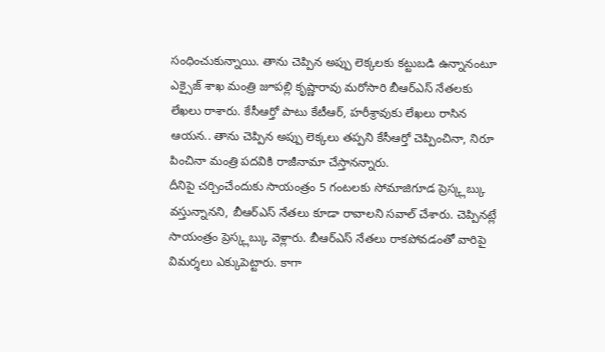సంధించుకున్నాయి. తాను చెప్పిన అప్పు లెక్కలకు కట్టుబడి ఉన్నానంటూ ఎక్సైజ్ శాఖ మంత్రి జూపల్లి కృష్ణారావు మరోసారి బీఆర్ఎస్ నేతలకు లేఖలు రాశారు. కేసీఆర్తో పాటు కేటీఆర్, హరీశ్రావుకు లేఖలు రాసిన ఆయన.. తాను చెప్పిన అప్పు లెక్కలు తప్పని కేసీఆర్తో చెప్పించినా, నిరూ పించినా మంత్రి పదవికి రాజీనామా చేస్తానన్నారు.
దీనిపై చర్చించేందుకు సాయంత్రం 5 గంటలకు సోమాజిగూడ ప్రెస్క్లబ్కు వస్తున్నానని, బీఆర్ఎస్ నేతలు కూడా రావాలని సవాల్ చేశారు. చెప్పినట్లే సాయంత్రం ప్రెస్క్లబ్కు వెళ్లారు. బీఆర్ఎస్ నేతలు రాకపోవడంతో వారిపై విమర్శలు ఎక్కుపెట్టారు. కాగా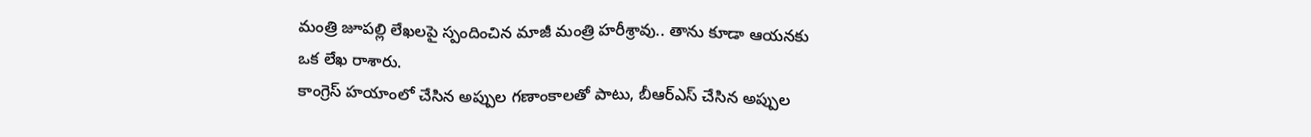మంత్రి జూపల్లి లేఖలపై స్పందించిన మాజీ మంత్రి హరీశ్రావు.. తాను కూడా ఆయనకు ఒక లేఖ రాశారు.
కాంగ్రెస్ హయాంలో చేసిన అప్పుల గణాంకాలతో పాటు, బీఆర్ఎస్ చేసిన అప్పుల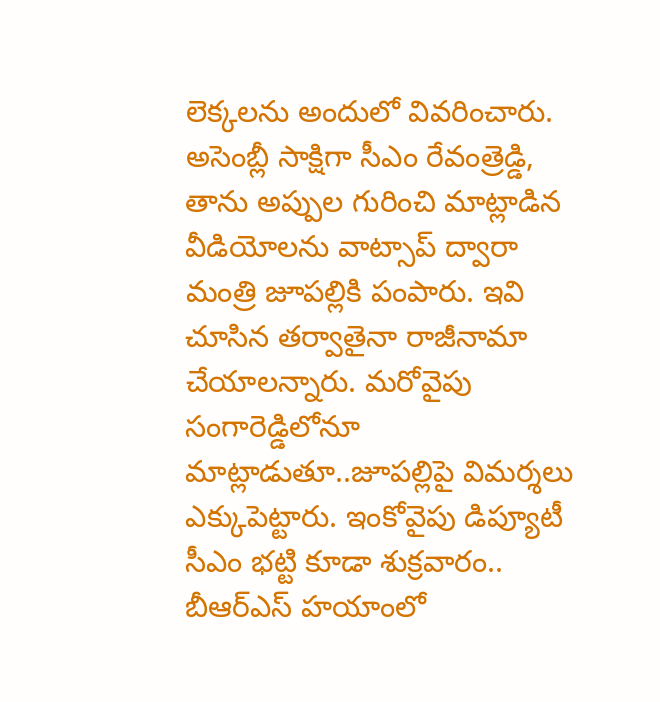లెక్కలను అందులో వివరించారు. అసెంబ్లీ సాక్షిగా సీఎం రేవంత్రెడ్డి, తాను అప్పుల గురించి మాట్లాడిన వీడియోలను వాట్సాప్ ద్వారా మంత్రి జూపల్లికి పంపారు. ఇవి చూసిన తర్వాతైనా రాజీనామా చేయాలన్నారు. మరోవైపు సంగారెడ్డిలోనూ మాట్లాడుతూ..జూపల్లిపై విమర్శలు ఎక్కుపెట్టారు. ఇంకోవైపు డిప్యూటీ సీఎం భట్టి కూడా శుక్రవారం.. బీఆర్ఎస్ హయాంలో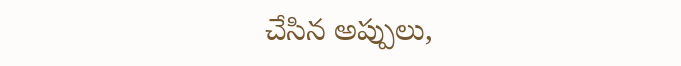చేసిన అప్పులు,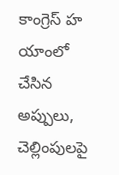కాంగ్రెస్ హ యాంలో చేసిన అప్పులు, చెల్లింపులపై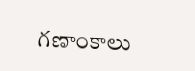గణాంకాలు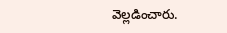వెల్లడించారు.